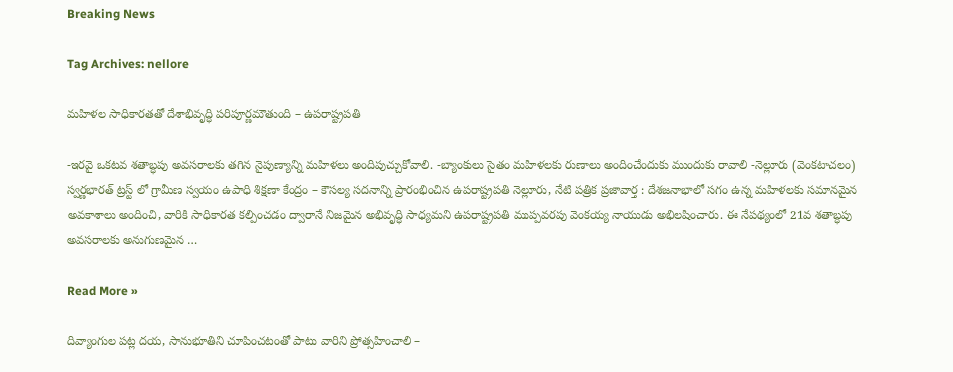Breaking News

Tag Archives: nellore

మహిళల సాధికారతతో దేశాభివృద్ధి పరిపూర్ణమౌతుంది – ఉపరాష్ట్రపతి

-ఇరవై ఒకటవ శతాబ్ధపు అవసరాలకు తగిన నైపుణ్యాన్ని మహిళలు అందిపుచ్చుకోవాలి. -బ్యాంకులు సైతం మహిళలకు రుణాలు అందించేందుకు ముందుకు రావాలి -నెల్లూరు (వెంకటాచలం) స్వర్ణభారత్ ట్రస్ట్ లో గ్రామీణ స్వయం ఉపాధి శిక్షణా కేంద్రం – కౌసల్య సదనాన్ని ప్రారంభించిన ఉపరాష్ట్రపతి నెల్లూరు, నేటి పత్రిక ప్రజావార్త : దేశజనాభాలో సగం ఉన్న మహిళలకు సమానమైన అవకాశాలు అందించి, వారికి సాధికారత కల్పించడం ద్వారానే నిజమైన అభివృద్ధి సాధ్యమని ఉపరాష్ట్రపతి ముప్పవరపు వెంకయ్య నాయుడు అభిలషించారు. ఈ నేపథ్యంలో 21వ శతాబ్ధపు అవసరాలకు అనుగుణమైన …

Read More »

దివ్యాంగుల పట్ల దయ, సానుభూతిని చూపించటంతో పాటు వారిని ప్రోత్సహించాలి –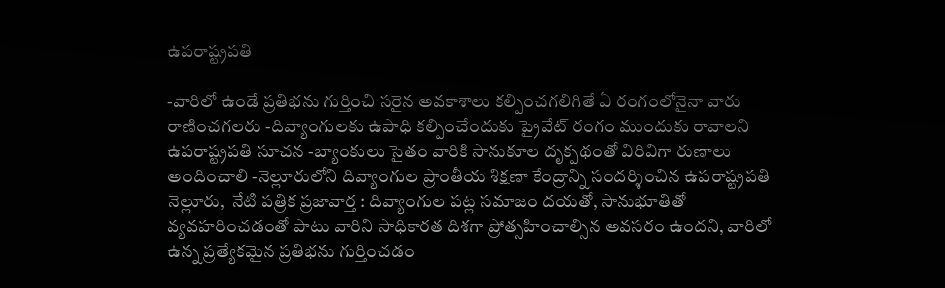ఉపరాష్ట్రపతి

-వారిలో ఉండే ప్రతిభను గుర్తించి సరైన అవకాశాలు కల్పించగలిగితే ఏ రంగంలోనైనా వారు రాణించగలరు -దివ్యాంగులకు ఉపాధి కల్పించేందుకు ప్రైవేట్ రంగం ముందుకు రావాలని ఉపరాష్ట్రపతి సూచన -బ్యాంకులు సైతం వారికి సానుకూల దృక్పథంతో విరివిగా రుణాలు అందించాలి -నెల్లూరులోని దివ్యాంగుల ప్రాంతీయ శిక్షణా కేంద్రాన్ని సందర్శించిన ఉపరాష్ట్రపతి నెల్లూరు,  నేటి పత్రిక ప్రజావార్త : దివ్యాంగుల పట్ల సమాజం దయతో, సానుభూతితో వ్యవహరించడంతో పాటు వారిని సాధికారత దిశగా ప్రోత్సహించాల్సిన అవసరం ఉందని, వారిలో ఉన్న ప్రత్యేకమైన ప్రతిభను గుర్తించడం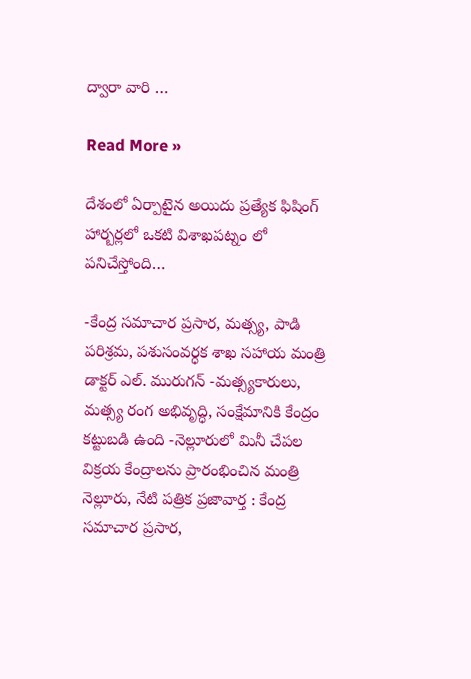ద్వారా వారి …

Read More »

దేశంలో ఏర్పాటైన అయిదు ప్రత్యేక ఫిషింగ్ హార్బర్లలో ఒకటి విశాఖపట్నం లో పనిచేస్తోంది…

-కేంద్ర సమాచార ప్రసార, మత్స్య, పాడి పరిశ్రమ, పశుసంవర్ధక శాఖ సహాయ మంత్రి డాక్టర్ ఎల్. మురుగన్ -మత్స్యకారులు, మత్స్య రంగ అభివృద్ధి, సంక్షేమానికి కేంద్రం కట్టుబడి ఉంది -నెల్లూరులో మినీ చేపల విక్రయ కేంద్రాలను ప్రారంభించిన మంత్రి నెల్లూరు, నేటి పత్రిక ప్రజావార్త : కేంద్ర సమాచార ప్రసార,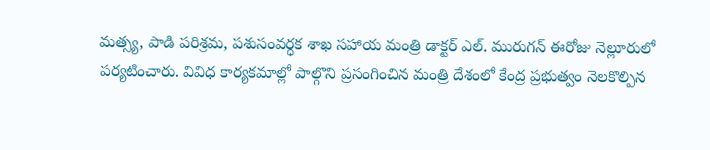మత్స్య, పాడి పరిశ్రమ, పశుసంవర్ధక శాఖ సహాయ మంత్రి డాక్టర్ ఎల్. మురుగన్ ఈరోజు నెల్లూరులో పర్యటించారు. వివిధ కార్యకమాల్లో పాల్గొని ప్రసంగించిన మంత్రి దేశంలో కేంద్ర ప్రభుత్వం నెలకొల్పిన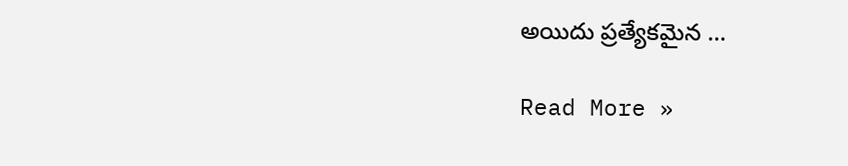అయిదు ప్రత్యేకమైన …

Read More »